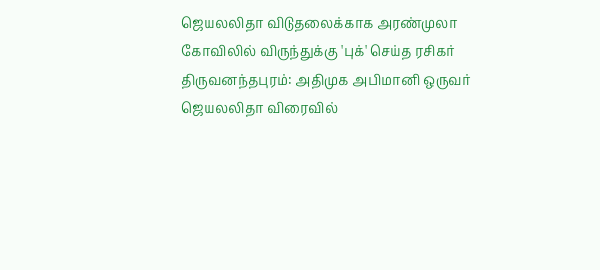ஜெயலலிதா விடுதலைக்காக அரண்முலா கோவிலில் விருந்துக்கு 'புக்' செய்த ரசிகர்
திருவனந்தபுரம்: அதிமுக அபிமானி ஒருவர் ஜெயலலிதா விரைவில்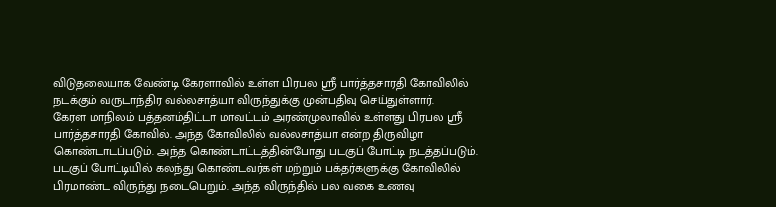விடுதலையாக வேண்டி கேரளாவில் உள்ள பிரபல ஸ்ரீ பார்த்தசாரதி கோவிலில் நடக்கும் வருடாந்திர வல்லசாத்யா விருந்துக்கு முன்பதிவு செய்துள்ளார்.
கேரள மாநிலம் பத்தனம்திட்டா மாவட்டம் அரண்முலாவில் உள்ளது பிரபல ஸ்ரீ பார்த்தசாரதி கோவில். அந்த கோவிலில் வல்லசாத்யா என்ற திருவிழா கொண்டாடப்படும். அந்த கொண்டாட்டத்தின்போது படகுப் போட்டி நடத்தப்படும். படகுப் போட்டியில் கலந்து கொண்டவர்கள் மற்றும் பக்தர்களுக்கு கோவிலில் பிரமாண்ட விருந்து நடைபெறும். அந்த விருந்தில் பல வகை உணவு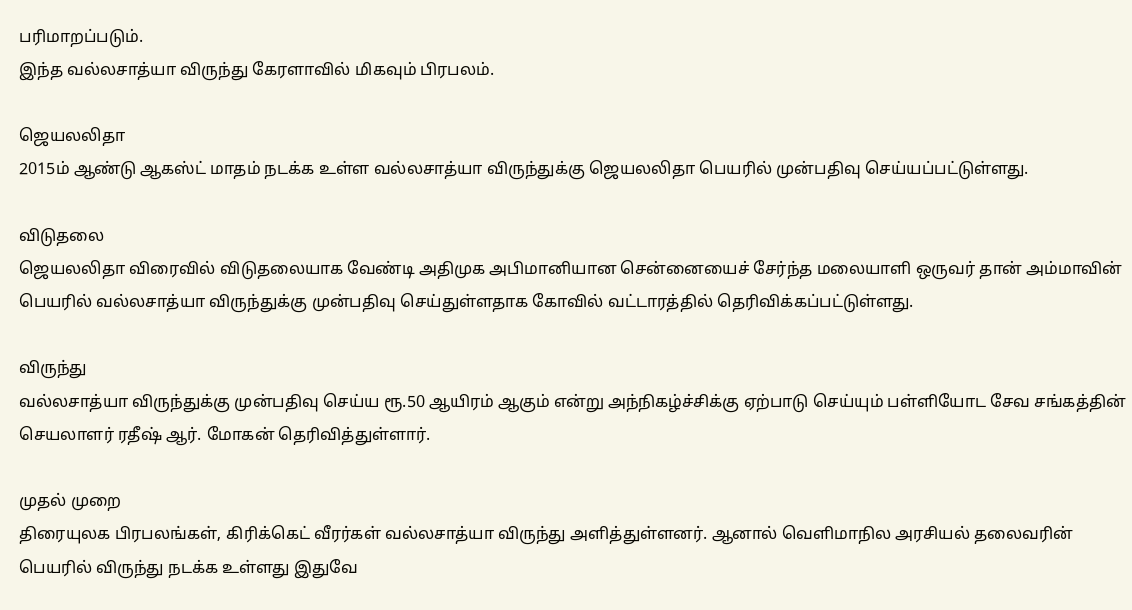பரிமாறப்படும்.
இந்த வல்லசாத்யா விருந்து கேரளாவில் மிகவும் பிரபலம்.

ஜெயலலிதா
2015ம் ஆண்டு ஆகஸ்ட் மாதம் நடக்க உள்ள வல்லசாத்யா விருந்துக்கு ஜெயலலிதா பெயரில் முன்பதிவு செய்யப்பட்டுள்ளது.

விடுதலை
ஜெயலலிதா விரைவில் விடுதலையாக வேண்டி அதிமுக அபிமானியான சென்னையைச் சேர்ந்த மலையாளி ஒருவர் தான் அம்மாவின் பெயரில் வல்லசாத்யா விருந்துக்கு முன்பதிவு செய்துள்ளதாக கோவில் வட்டாரத்தில் தெரிவிக்கப்பட்டுள்ளது.

விருந்து
வல்லசாத்யா விருந்துக்கு முன்பதிவு செய்ய ரூ.50 ஆயிரம் ஆகும் என்று அந்நிகழ்ச்சிக்கு ஏற்பாடு செய்யும் பள்ளியோட சேவ சங்கத்தின் செயலாளர் ரதீஷ் ஆர். மோகன் தெரிவித்துள்ளார்.

முதல் முறை
திரையுலக பிரபலங்கள், கிரிக்கெட் வீரர்கள் வல்லசாத்யா விருந்து அளித்துள்ளனர். ஆனால் வெளிமாநில அரசியல் தலைவரின் பெயரில் விருந்து நடக்க உள்ளது இதுவே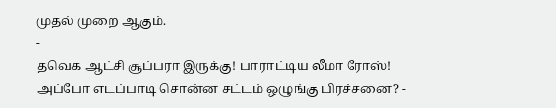முதல் முறை ஆகும்.
-
தவெக ஆட்சி சூப்பரா இருக்கு! பாராட்டிய லீமா ரோஸ்! அப்போ எடப்பாடி சொன்ன சட்டம் ஒழுங்கு பிரச்சனை? -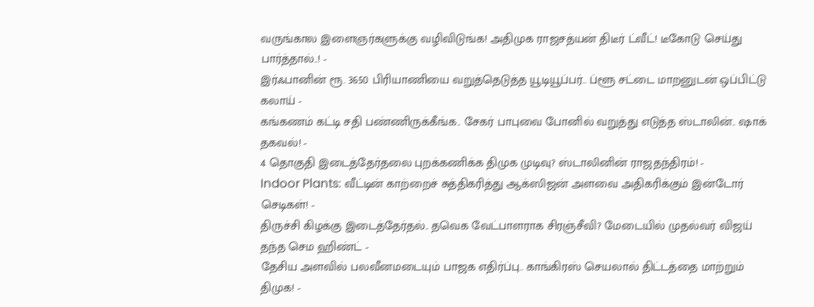வருங்கால இளைஞர்களுக்கு வழிவிடுங்க! அதிமுக ராஜசத்யன் திடீர் ட்வீட்! டீகோடு செய்து பார்த்தால்..! -
இர்ஃபானின் ரூ. 3650 பிரியாணியை வறுத்தெடுத்த யூடியூப்பர்.. ப்ளூ சட்டை மாறனுடன் ஒப்பிட்டு கலாய் -
கங்கணம் கட்டி சதி பண்ணிருக்கீங்க.. சேகர் பாபுவை போனில் வறுத்து எடுத்த ஸ்டாலின்.. ஷாக் தகவல்! -
4 தொகுதி இடைத்தேர்தலை புறக்கணிக்க திமுக முடிவு? ஸ்டாலினின் ராஜதந்திரம்! -
Indoor Plants: வீட்டின் காற்றைச் சுத்திகரித்து ஆக்ஸிஜன் அளவை அதிகரிக்கும் இன்டோர் செடிகள்! -
திருச்சி கிழக்கு இடைத்தேர்தல்.. தவெக வேட்பாளராக சிரஞ்சீவி? மேடையில் முதல்வர் விஜய் தந்த செம ஹிண்ட் -
தேசிய அளவில் பலவீனமடையும் பாஜக எதிர்ப்பு.. காங்கிரஸ் செயலால் திட்டத்தை மாற்றும் திமுக! -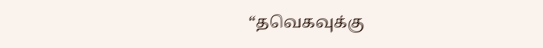“தவெகவுக்கு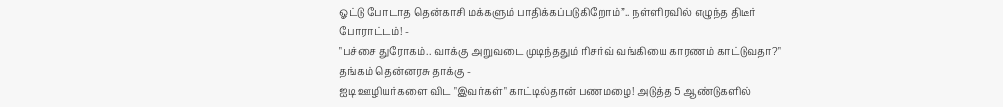ஓட்டு போடாத தென்காசி மக்களும் பாதிக்கப்படுகிறோம்”.. நள்ளிரவில் எழுந்த திடீர் போராட்டம்! -
"பச்சை துரோகம்.. வாக்கு அறுவடை முடிந்ததும் ரிசர்வ் வங்கியை காரணம் காட்டுவதா?" தங்கம் தென்னரசு தாக்கு -
ஐடி ஊழியர்களை விட "இவர்கள்" காட்டில்தான் பணமழை! அடுத்த 5 ஆண்டுகளில்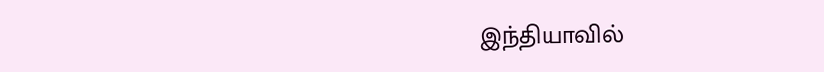இந்தியாவில்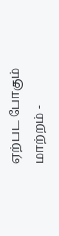ஏற்பட போகும் மாற்றம் -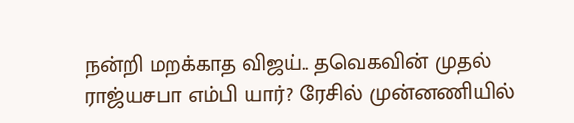நன்றி மறக்காத விஜய்.. தவெகவின் முதல் ராஜ்யசபா எம்பி யார்? ரேசில் முன்னணியில்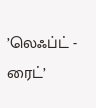’லெஃப்ட் - ரைட்’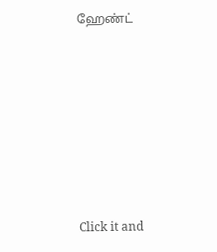ஹேண்ட்












Click it and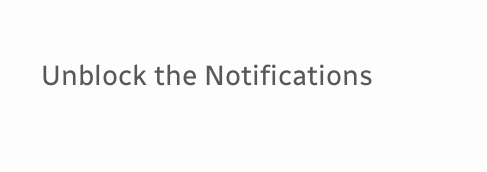Unblock the Notifications